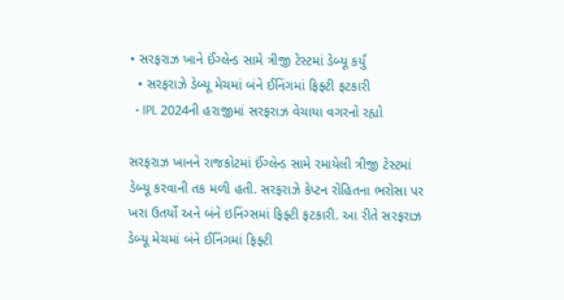• સરફરાઝ ખાને ઈંગ્લેન્ડ સામે ત્રીજી ટેસ્ટમાં ડેબ્યૂ કર્યું
  • સરફરાઝે ડેબ્યૂ મેચમાં બંને ઈનિંગમાં ફિફ્ટી ફટકારી
  • IPL 2024ની હરાજીમાં સરફરાઝ વેચાયા વગરનો રહ્યો

સરફરાઝ ખાનને રાજકોટમાં ઈંગ્લેન્ડ સામે રમાયેલી ત્રીજી ટેસ્ટમાં ડેબ્યૂ કરવાની તક મળી હતી. સરફરાઝે કેપ્ટન રોહિતના ભરોસા પર ખરા ઉતર્યો અને બંને ઇનિંગ્સમાં ફિફ્ટી ફટકારી. આ રીતે સરફરાઝ ડેબ્યૂ મેચમાં બંને ઈનિંગમાં ફિફ્ટી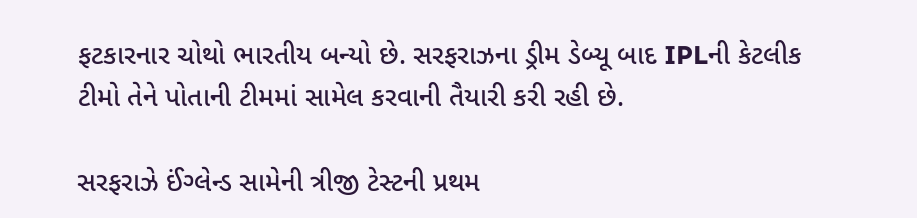ફટકારનાર ચોથો ભારતીય બન્યો છે. સરફરાઝના ડ્રીમ ડેબ્યૂ બાદ IPLની કેટલીક ટીમો તેને પોતાની ટીમમાં સામેલ કરવાની તૈયારી કરી રહી છે.

સરફરાઝે ઈંગ્લેન્ડ સામેની ત્રીજી ટેસ્ટની પ્રથમ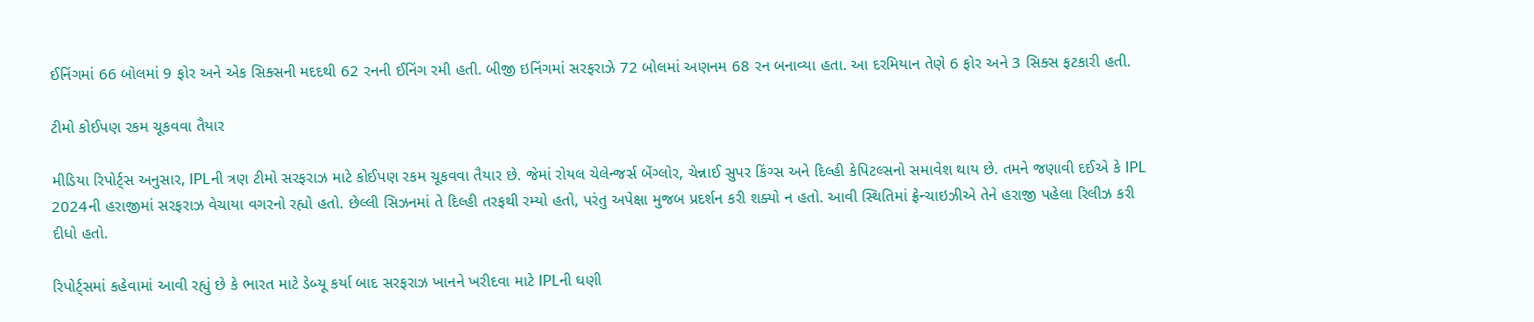ઈનિંગમાં 66 બોલમાં 9 ફોર અને એક સિક્સની મદદથી 62 રનની ઈનિંગ રમી હતી. બીજી ઇનિંગમાં સરફરાઝે 72 બોલમાં અણનમ 68 રન બનાવ્યા હતા. આ દરમિયાન તેણે 6 ફોર અને 3 સિક્સ ફટકારી હતી.

ટીમો કોઈપણ રકમ ચૂકવવા તૈયાર

મીડિયા રિપોર્ટ્સ અનુસાર, IPLની ત્રણ ટીમો સરફરાઝ માટે કોઈપણ રકમ ચૂકવવા તૈયાર છે. જેમાં રોયલ ચેલેન્જર્સ બેંગ્લોર, ચેન્નાઈ સુપર કિંગ્સ અને દિલ્હી કેપિટલ્સનો સમાવેશ થાય છે. તમને જણાવી દઈએ કે IPL 2024ની હરાજીમાં સરફરાઝ વેચાયા વગરનો રહ્યો હતો. છેલ્લી સિઝનમાં તે દિલ્હી તરફથી રમ્યો હતો, પરંતુ અપેક્ષા મુજબ પ્રદર્શન કરી શક્યો ન હતો. આવી સ્થિતિમાં ફ્રેન્ચાઇઝીએ તેને હરાજી પહેલા રિલીઝ કરી દીધો હતો.

રિપોર્ટ્સમાં કહેવામાં આવી રહ્યું છે કે ભારત માટે ડેબ્યૂ કર્યા બાદ સરફરાઝ ખાનને ખરીદવા માટે IPLની ઘણી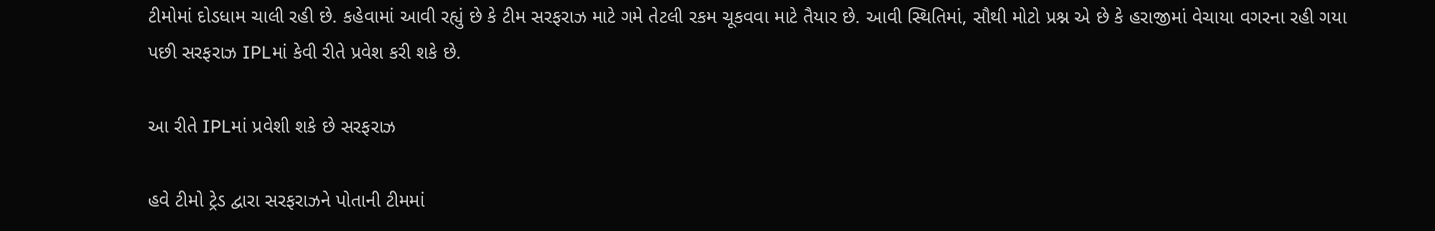ટીમોમાં દોડધામ ચાલી રહી છે. કહેવામાં આવી રહ્યું છે કે ટીમ સરફરાઝ માટે ગમે તેટલી રકમ ચૂકવવા માટે તૈયાર છે. આવી સ્થિતિમાં, સૌથી મોટો પ્રશ્ન એ છે કે હરાજીમાં વેચાયા વગરના રહી ગયા પછી સરફરાઝ IPLમાં કેવી રીતે પ્રવેશ કરી શકે છે.

આ રીતે IPLમાં પ્રવેશી શકે છે સરફરાઝ

હવે ટીમો ટ્રેડ દ્વારા સરફરાઝને પોતાની ટીમમાં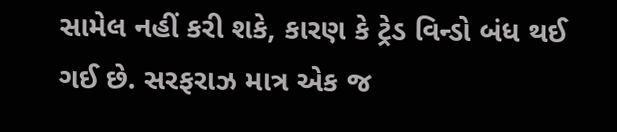સામેલ નહીં કરી શકે, કારણ કે ટ્રેડ વિન્ડો બંધ થઈ ગઈ છે. સરફરાઝ માત્ર એક જ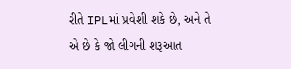રીતે IPLમાં પ્રવેશી શકે છે, અને તે એ છે કે જો લીગની શરૂઆત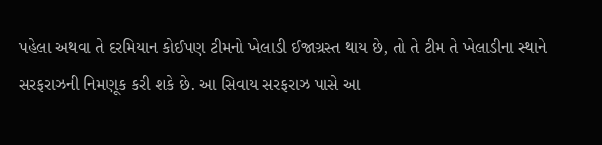પહેલા અથવા તે દરમિયાન કોઈપણ ટીમનો ખેલાડી ઈજાગ્રસ્ત થાય છે, તો તે ટીમ તે ખેલાડીના સ્થાને સરફરાઝની નિમણૂક કરી શકે છે. આ સિવાય સરફરાઝ પાસે આ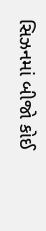સિઝનમાં બીજો કોઈ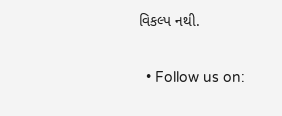વિકલ્પ નથી.

  • Follow us on: